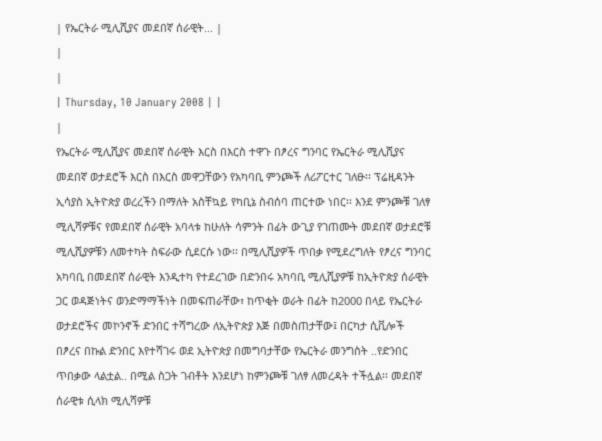| የኤርትራ ሚሊሺያና መደበኛ ሰራዊት... |
|
|
| Thursday, 10 January 2008 | |
|
የኤርትራ ሚሊሺያና መደበኛ ሰራዊት እርስ በእርስ ተዋጉ በፆረና ግንባር የኤርትራ ሚሊሺያና መደበኛ ወታደሮች እርስ በእርስ መዋጋቸውን የአካባቢ ምንጮች ለሪፖርተር ገለፁ፡፡ ፕሬዚዳንት ኢሳያስ ኢትዮጵያ ወረረችን በማለት አስቸኳይ የካቢኔ ስብሰባ ጠርተው ነበር፡፡ እንደ ምንጮቹ ገለፃ ሚሊሻዎቹና የመደበኛ ሰራዊት አባላቱ ከሁለት ሳምንት በፊት ውጊያ የገጠሙት መደበኛ ወታደሮቹ ሚሊሺያዎቹን ለመተካት ስፍራው ሲደርሱ ነው፡፡ በሚሊሺያዎች ጥበቃ የሚደረግለት የፆረና ግንባር አካባቢ በመደበኛ ሰራዊት እንዲተካ የተደረገው በድንበሩ አካባቢ ሚሊሺያዎቹ ከኢትዮጵያ ሰራዊት ጋር ወዳጅነትና ወንድማማችነት በመፍጠራቸው፣ ከጥቂት ወራት በፊት ከ2000 በላይ የኤርትራ ወታደሮችና መኮንኖች ድንበር ተሻግረው ለኢትዮጵያ እጅ በመስጠታቸው፤ በርካታ ሲቪሎች በፆረና በኩል ድንበር እየተሻገሩ ወደ ኢትዮጵያ በመግባታቸው የኤርትራ መንግስት ..የድንበር ጥበቃው ላልቷል.. በሚል ስጋት ገብቶት እንደሆነ ከምንጮቹ ገለፃ ለመረዳት ተችሏል፡፡ መደበኛ ሰራዊቱ ሲላክ ሚሊሻዎቹ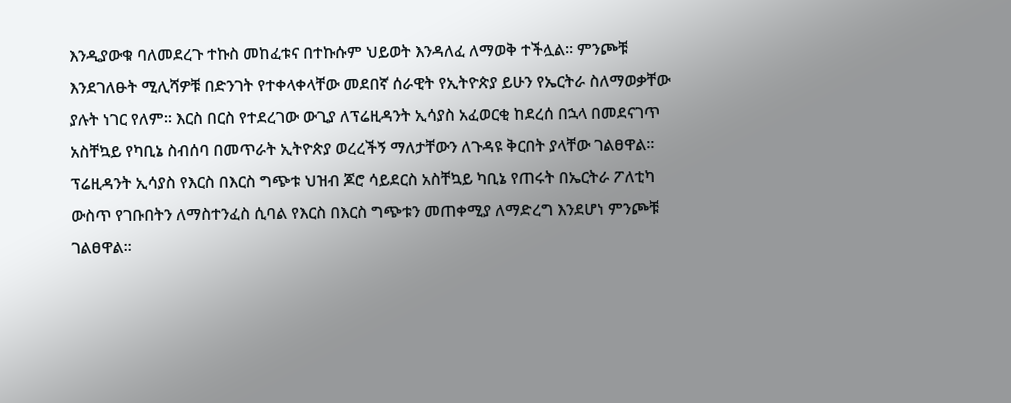እንዲያውቁ ባለመደረጉ ተኩስ መከፈቱና በተኩሱም ህይወት እንዳለፈ ለማወቅ ተችሏል፡፡ ምንጮቹ እንደገለፁት ሚሊሻዎቹ በድንገት የተቀላቀላቸው መደበኛ ሰራዊት የኢትዮጵያ ይሁን የኤርትራ ስለማወቃቸው ያሉት ነገር የለም፡፡ እርስ በርስ የተደረገው ውጊያ ለፕሬዚዳንት ኢሳያስ አፈወርቂ ከደረሰ በኋላ በመደናገጥ አስቸኳይ የካቢኔ ስብሰባ በመጥራት ኢትዮጵያ ወረረችኝ ማለታቸውን ለጉዳዩ ቅርበት ያላቸው ገልፀዋል፡፡ ፕሬዚዳንት ኢሳያስ የእርስ በእርስ ግጭቱ ህዝብ ጆሮ ሳይደርስ አስቸኳይ ካቢኔ የጠሩት በኤርትራ ፖለቲካ ውስጥ የገቡበትን ለማስተንፈስ ሲባል የእርስ በእርስ ግጭቱን መጠቀሚያ ለማድረግ እንደሆነ ምንጮቹ ገልፀዋል፡፡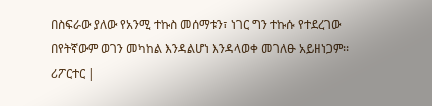በስፍራው ያለው የአንሚ ተኩስ መሰማቱን፣ ነገር ግን ተኩሱ የተደረገው በየትኛውም ወገን መካከል እንዳልሆነ እንዳላወቀ መገለፁ አይዘነጋም፡፡ ሪፖርተር |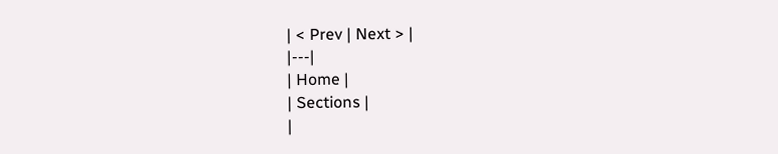| < Prev | Next > |
|---|
| Home |
| Sections |
|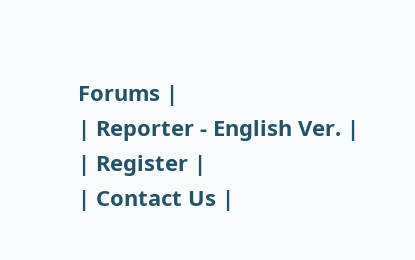Forums |
| Reporter - English Ver. |
| Register |
| Contact Us |